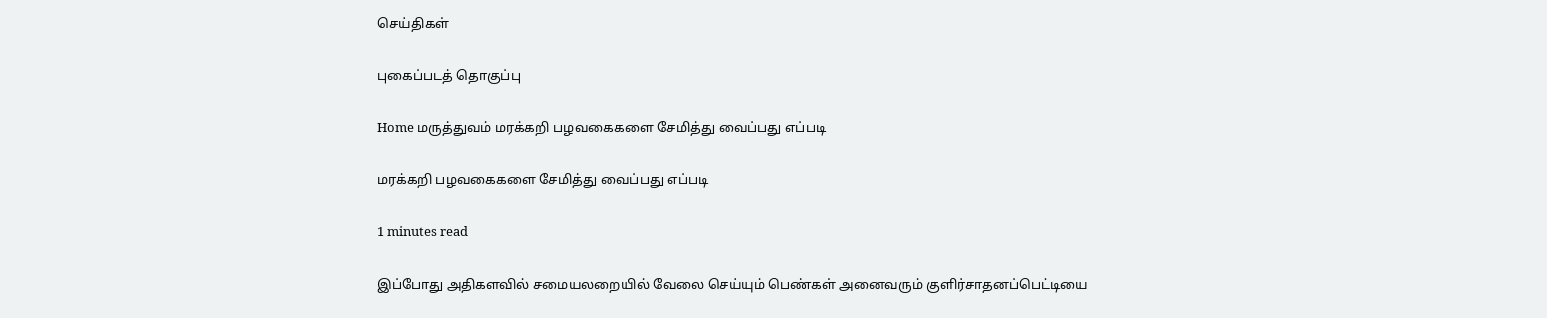செய்திகள்

புகைப்படத் தொகுப்பு

Home மருத்துவம் மரக்கறி பழவகைகளை சேமித்து வைப்பது எப்படி

மரக்கறி பழவகைகளை சேமித்து வைப்பது எப்படி

1 minutes read

இப்போது அதிகளவில் சமையலறையில் வேலை செய்யும் பெண்கள் அனைவரும் குளிர்சாதனப்பெட்டியை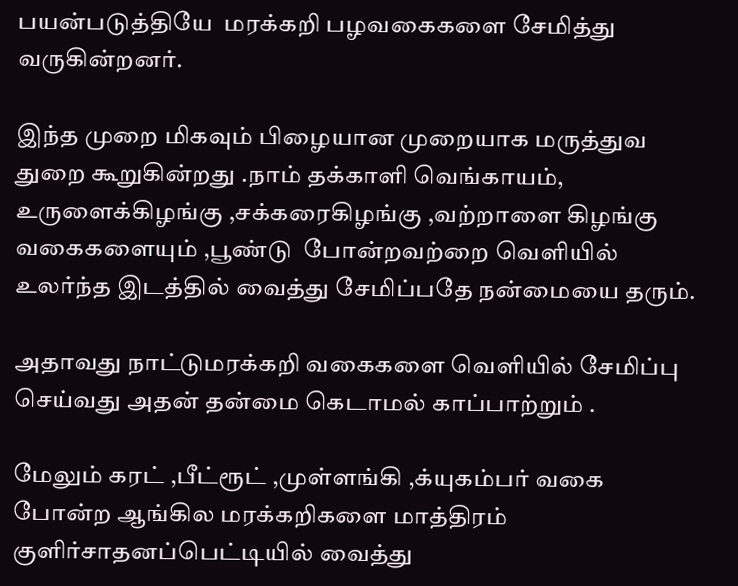பயன்படுத்தியே  மரக்கறி பழவகைகளை சேமித்து வருகின்றனர்.

இந்த முறை மிகவும் பிழையான முறையாக மருத்துவ துறை கூறுகின்றது .நாம் தக்காளி வெங்காயம், உருளைக்கிழங்கு ,சக்கரைகிழங்கு ,வற்றாளை கிழங்கு வகைகளையும் ,பூண்டு  போன்றவற்றை வெளியில் உலர்ந்த இடத்தில் வைத்து சேமிப்பதே நன்மையை தரும்.

அதாவது நாட்டுமரக்கறி வகைகளை வெளியில் சேமிப்பு செய்வது அதன் தன்மை கெடாமல் காப்பாற்றும் .

மேலும் கரட் ,பீட்ரூட் ,முள்ளங்கி ,க்யுகம்பர் வகை போன்ற ஆங்கில மரக்கறிகளை மாத்திரம் குளிர்சாதனப்பெட்டியில் வைத்து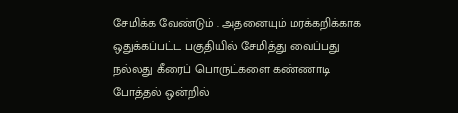சேமிக்க வேண்டும் . அதனையும் மரக்கறிக்காக ஒதுக்கப்பட்ட பகுதியில் சேமித்து வைப்பது நல்லது கீரைப் பொருட்களை கண்ணாடி போத்தல் ஒன்றில்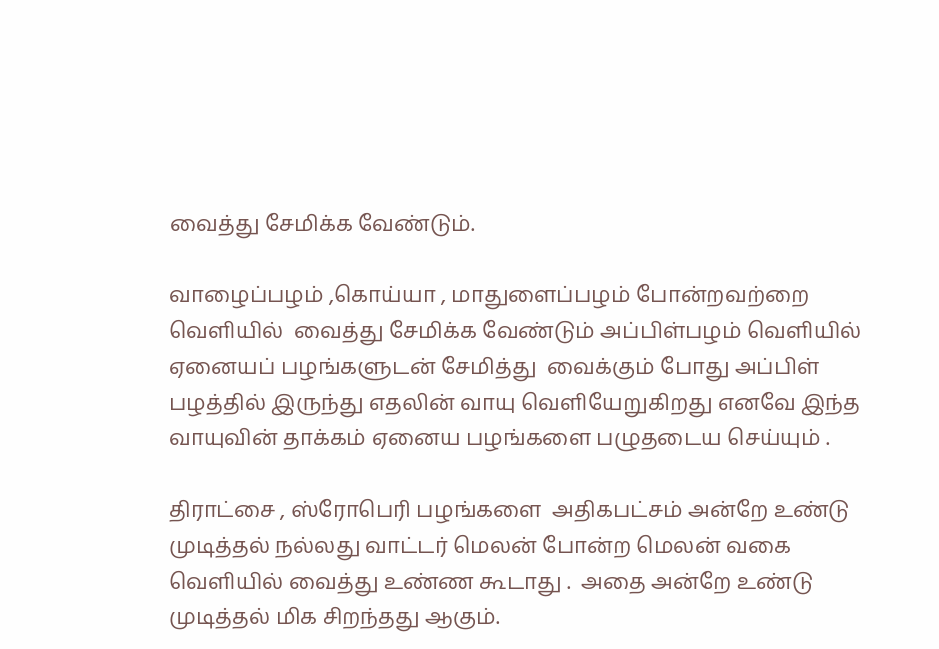வைத்து சேமிக்க வேண்டும்.

வாழைப்பழம் ,கொய்யா , மாதுளைப்பழம் போன்றவற்றை வெளியில்  வைத்து சேமிக்க வேண்டும் அப்பிள்பழம் வெளியில் ஏனையப் பழங்களுடன் சேமித்து  வைக்கும் போது அப்பிள் பழத்தில் இருந்து எதலின் வாயு வெளியேறுகிறது எனவே இந்த வாயுவின் தாக்கம் ஏனைய பழங்களை பழுதடைய செய்யும் .

திராட்சை , ஸ்ரோபெரி பழங்களை  அதிகபட்சம் அன்றே உண்டு முடித்தல் நல்லது வாட்டர் மெலன் போன்ற மெலன் வகை வெளியில் வைத்து உண்ண கூடாது .  அதை அன்றே உண்டு முடித்தல் மிக சிறந்தது ஆகும்.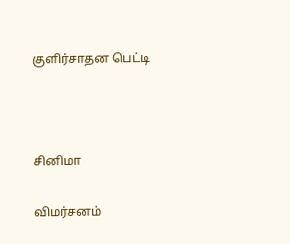குளிர்சாதன பெட்டி



சினிமா

விமர்சனம்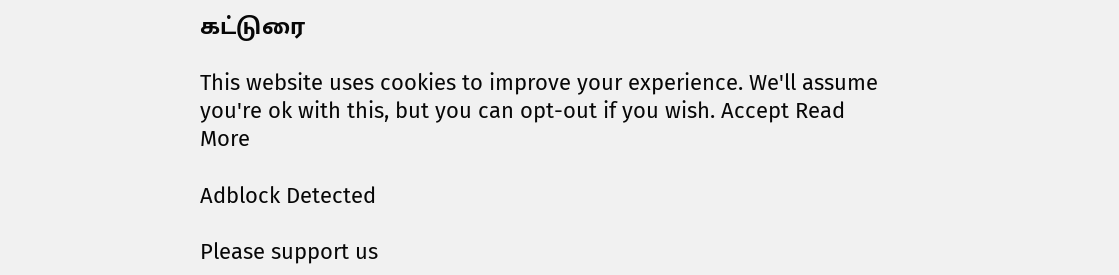கட்டுரை

This website uses cookies to improve your experience. We'll assume you're ok with this, but you can opt-out if you wish. Accept Read More

Adblock Detected

Please support us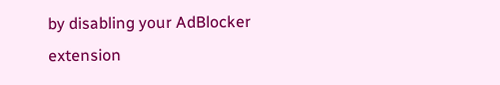by disabling your AdBlocker extension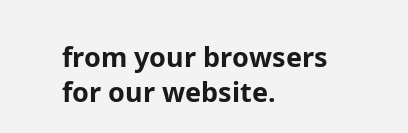from your browsers for our website.